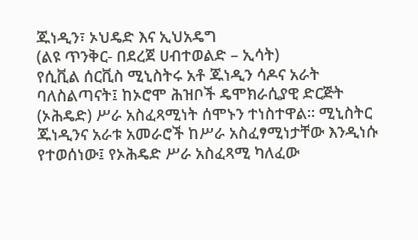ጁነዲን፣ ኦህዴድ እና ኢህአዴግ
(ልዩ ጥንቅር- በደረጀ ሀብተወልድ – ኢሳት)
የሲቪል ሰርቪስ ሚኒስትሩ አቶ ጁነዲን ሳዶና አራት ባለስልጣናት፤ ከኦሮሞ ሕዝቦች ዴሞክራሲያዊ ድርጅት (ኦሕዴድ) ሥራ አስፈጻሚነት ሰሞኑን ተነስተዋል። ሚኒስትር ጁነዲንና አራቱ አመራሮች ከሥራ አስፈፃሚነታቸው እንዲነሱ የተወሰነው፤ የኦሕዴድ ሥራ አስፈጻሚ ካለፈው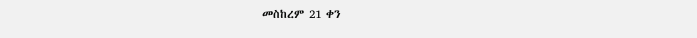መስከረም 21 ቀን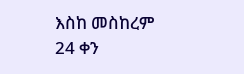እስከ መስከረም 24 ቀን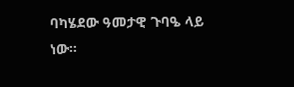ባካሄደው ዓመታዊ ጉባዔ ላይ ነው።